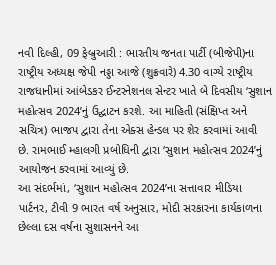નવી દિલ્હી, 09 ફેબ્રુઆરી : ભારતીય જનતા પાર્ટી (બીજેપી)ના રાષ્ટ્રીય અધ્યક્ષ જેપી નડ્ડા આજે (શુક્રવારે) 4.30 વાગ્યે રાષ્ટ્રીય રાજધાનીમાં આંબેડકર ઈન્ટરનેશનલ સેન્ટર ખાતે બે દિવસીય ‘સુશાન મહોત્સવ 2024’નું ઉદ્ઘાટન કરશે. આ માહિતી (સંક્ષિપ્ત અને સચિત્ર) ભાજપ દ્વારા તેના એક્સ હેન્ડલ પર શેર કરવામાં આવી છે. રામભાઈ મ્હાલગી પ્રબોધિની દ્વારા ‘સુશાન મહોત્સવ 2024’નું આયોજન કરવામાં આવ્યું છે.
આ સંદર્ભમાં, ‘સુશાન મહોત્સવ 2024’ના સત્તાવાર મીડિયા પાર્ટનર, ટીવી 9 ભારત વર્ષ અનુસાર, મોદી સરકારના કાર્યકાળના છેલ્લા દસ વર્ષના સુશાસનને આ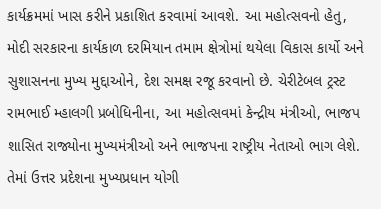કાર્યક્રમમાં ખાસ કરીને પ્રકાશિત કરવામાં આવશે. આ મહોત્સવનો હેતુ, મોદી સરકારના કાર્યકાળ દરમિયાન તમામ ક્ષેત્રોમાં થયેલા વિકાસ કાર્યો અને સુશાસનના મુખ્ય મુદ્દાઓને, દેશ સમક્ષ રજૂ કરવાનો છે. ચેરીટેબલ ટ્રસ્ટ રામભાઈ મ્હાલગી પ્રબોધિનીના, આ મહોત્સવમાં કેન્દ્રીય મંત્રીઓ, ભાજપ શાસિત રાજ્યોના મુખ્યમંત્રીઓ અને ભાજપના રાષ્ટ્રીય નેતાઓ ભાગ લેશે. તેમાં ઉત્તર પ્રદેશના મુખ્યપ્રધાન યોગી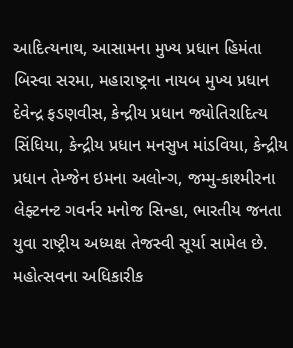આદિત્યનાથ, આસામના મુખ્ય પ્રધાન હિમંતા બિસ્વા સરમા, મહારાષ્ટ્રના નાયબ મુખ્ય પ્રધાન દેવેન્દ્ર ફડણવીસ, કેન્દ્રીય પ્રધાન જ્યોતિરાદિત્ય સિંધિયા, કેન્દ્રીય પ્રધાન મનસુખ માંડવિયા, કેન્દ્રીય પ્રધાન તેમ્જેન ઇમના અલોન્ગ, જમ્મુ-કાશ્મીરના લેફ્ટનન્ટ ગવર્નર મનોજ સિન્હા, ભારતીય જનતા યુવા રાષ્ટ્રીય અધ્યક્ષ તેજસ્વી સૂર્યા સામેલ છે.
મહોત્સવના અધિકારીક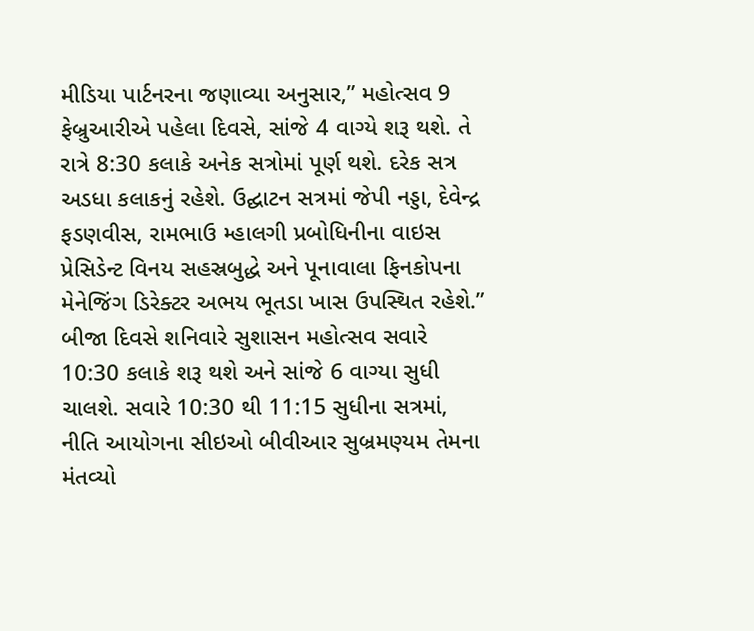મીડિયા પાર્ટનરના જણાવ્યા અનુસાર,” મહોત્સવ 9 ફેબ્રુઆરીએ પહેલા દિવસે, સાંજે 4 વાગ્યે શરૂ થશે. તે રાત્રે 8:30 કલાકે અનેક સત્રોમાં પૂર્ણ થશે. દરેક સત્ર અડધા કલાકનું રહેશે. ઉદ્ઘાટન સત્રમાં જેપી નડ્ડા, દેવેન્દ્ર ફડણવીસ, રામભાઉ મ્હાલગી પ્રબોધિનીના વાઇસ પ્રેસિડેન્ટ વિનય સહસ્રબુદ્ધે અને પૂનાવાલા ફિનકોપના મેનેજિંગ ડિરેક્ટર અભય ભૂતડા ખાસ ઉપસ્થિત રહેશે.”
બીજા દિવસે શનિવારે સુશાસન મહોત્સવ સવારે 10:30 કલાકે શરૂ થશે અને સાંજે 6 વાગ્યા સુધી ચાલશે. સવારે 10:30 થી 11:15 સુધીના સત્રમાં, નીતિ આયોગના સીઇઓ બીવીઆર સુબ્રમણ્યમ તેમના મંતવ્યો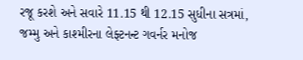રજૂ કરશે અને સવારે 11.15 થી 12.15 સુધીના સત્રમાં, જમ્મુ અને કાશ્મીરના લેફ્ટનન્ટ ગવર્નર મનોજ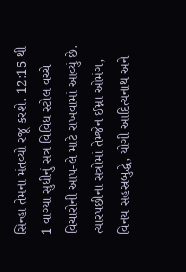સિન્હા તેમના મંતવ્યો રજૂ કરશે. 12:15 થી 1 વાગ્યા સુધીનું સત્ર વિવિધ સ્ટોલ વચ્ચે વિચારોની આપ-લે માટે રાખવામાં આવ્યું છે. ત્યારપછીના સત્રોમાં તેમ્જેન ઈમ્ના ઓમંગ, વિનય સહસ્રબુદ્ધે, યોગી આદિત્યનાથ અને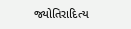જ્યોતિરાદિત્ય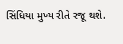સિંધિયા મુખ્ય રીતે રજૂ થશે.